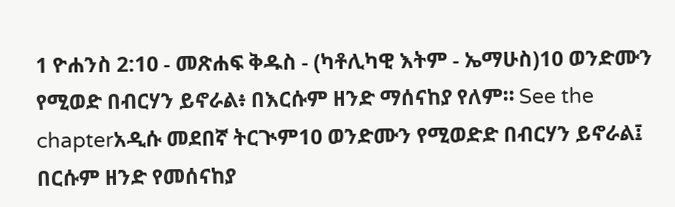1 ዮሐንስ 2:10 - መጽሐፍ ቅዱስ - (ካቶሊካዊ እትም - ኤማሁስ)10 ወንድሙን የሚወድ በብርሃን ይኖራል፥ በእርሱም ዘንድ ማሰናከያ የለም። See the chapterአዲሱ መደበኛ ትርጒም10 ወንድሙን የሚወድድ በብርሃን ይኖራል፤ በርሱም ዘንድ የመሰናከያ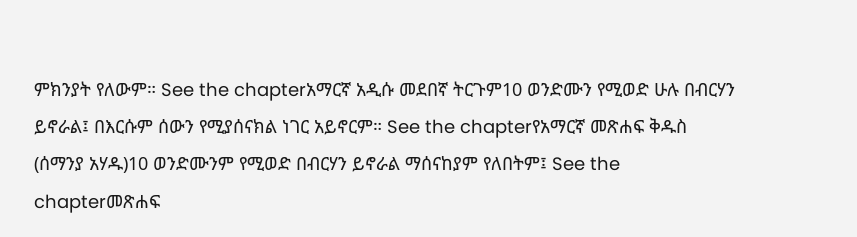ምክንያት የለውም። See the chapterአማርኛ አዲሱ መደበኛ ትርጉም10 ወንድሙን የሚወድ ሁሉ በብርሃን ይኖራል፤ በእርሱም ሰውን የሚያሰናክል ነገር አይኖርም። See the chapterየአማርኛ መጽሐፍ ቅዱስ (ሰማንያ አሃዱ)10 ወንድሙንም የሚወድ በብርሃን ይኖራል ማሰናከያም የለበትም፤ See the chapterመጽሐፍ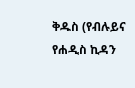ቅዱስ (የብሉይና የሐዲስ ኪዳን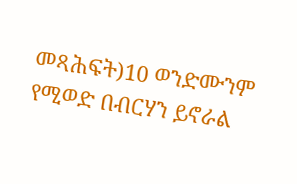መጻሕፍት)10 ወንድሙንም የሚወድ በብርሃን ይኖራል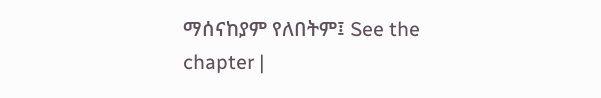ማሰናከያም የለበትም፤ See the chapter |